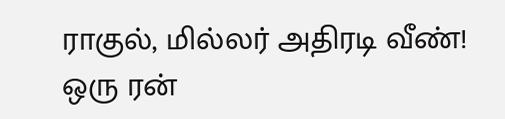ராகுல், மில்லர் அதிரடி வீண்! ஒரு ரன்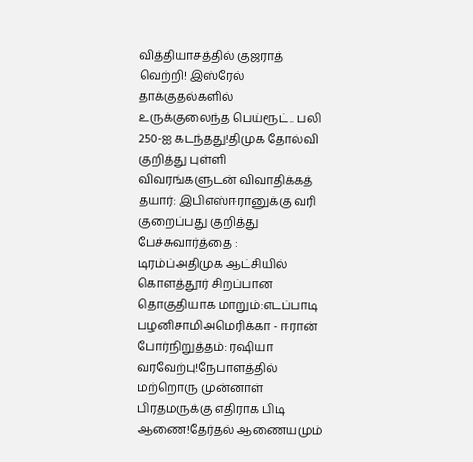வித்தியாசத்தில் குஜராத் வெற்றி! இஸ்ரேல் தாக்குதல்களில் உருக்குலைந்த பெய்ரூட்.. பலி 250-ஐ கடந்தது!திமுக தோல்வி குறித்து புள்ளி விவரங்களுடன் விவாதிக்கத் தயார்: இபிஎஸ்ஈரானுக்கு வரி குறைப்பது குறித்து பேச்சுவார்த்தை : டிரம்ப்அதிமுக ஆட்சியில் கொளத்தூர் சிறப்பான தொகுதியாக மாறும்:எடப்பாடி பழனிசாமிஅமெரிக்கா - ஈரான் போர்நிறுத்தம்: ரஷியா வரவேற்பு!நேபாளத்தில் மற்றொரு முன்னாள் பிரதமருக்கு எதிராக பிடி ஆணை!தேர்தல் ஆணையமும்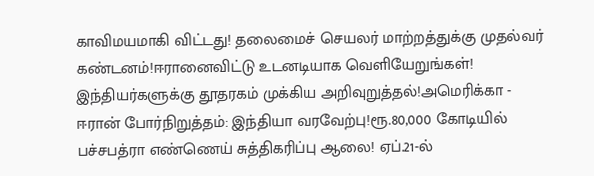காவிமயமாகி விட்டது! தலைமைச் செயலர் மாற்றத்துக்கு முதல்வர் கண்டனம்!ஈரானைவிட்டு உடனடியாக வெளியேறுங்கள்! இந்தியர்களுக்கு தூதரகம் முக்கிய அறிவுறுத்தல்!அமெரிக்கா - ஈரான் போர்நிறுத்தம்: இந்தியா வரவேற்பு!ரூ.80,000 கோடியில் பச்சபத்ரா எண்ணெய் சுத்திகரிப்பு ஆலை! ஏப்.21-ல்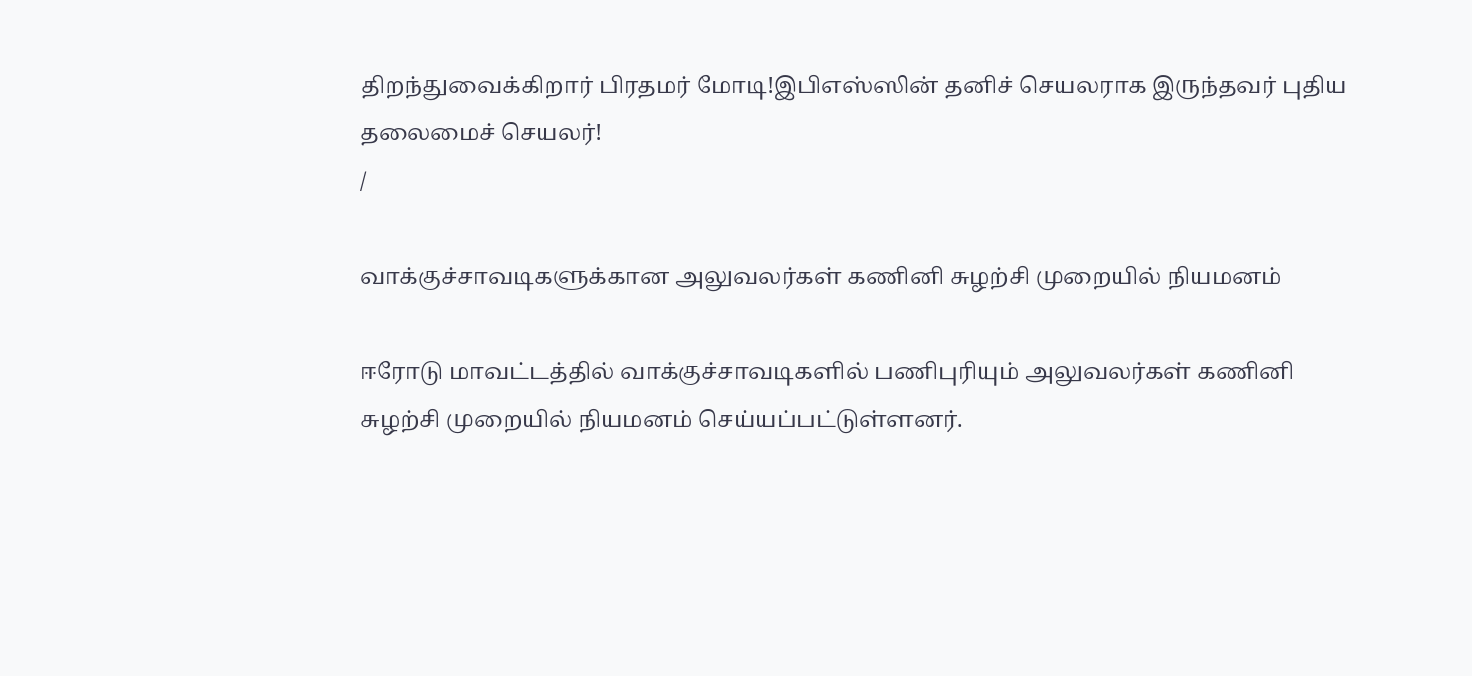திறந்துவைக்கிறார் பிரதமர் மோடி!இபிஎஸ்ஸின் தனிச் செயலராக இருந்தவர் புதிய தலைமைச் செயலர்!
/

வாக்குச்சாவடிகளுக்கான அலுவலர்கள் கணினி சுழற்சி முறையில் நியமனம்

ஈரோடு மாவட்டத்தில் வாக்குச்சாவடிகளில் பணிபுரியும் அலுவலர்கள் கணினி சுழற்சி முறையில் நியமனம் செய்யப்பட்டுள்ளனர்.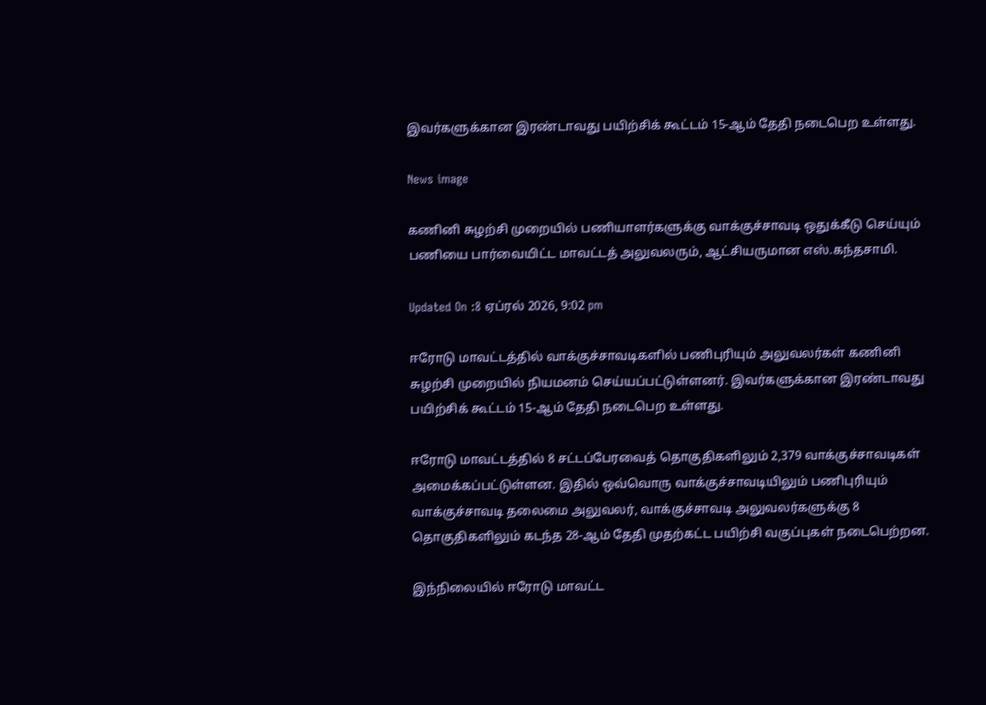இவர்களுக்கான இரண்டாவது பயிற்சிக் கூட்டம் 15-ஆம் தேதி நடைபெற உள்ளது.

News image

கணினி சுழற்சி முறையில் பணியாளர்களுக்கு வாக்குச்சாவடி ஒதுக்கீடு செய்யும் பணியை பார்வையிட்ட மாவட்டத் அலுவலரும், ஆட்சியருமான எஸ்.கந்தசாமி.

Updated On :8 ஏப்ரல் 2026, 9:02 pm

ஈரோடு மாவட்டத்தில் வாக்குச்சாவடிகளில் பணிபுரியும் அலுவலர்கள் கணினி சுழற்சி முறையில் நியமனம் செய்யப்பட்டுள்ளனர். இவர்களுக்கான இரண்டாவது பயிற்சிக் கூட்டம் 15-ஆம் தேதி நடைபெற உள்ளது.

ஈரோடு மாவட்டத்தில் 8 சட்டப்பேரவைத் தொகுதிகளிலும் 2,379 வாக்குச்சாவடிகள் அமைக்கப்பட்டுள்ளன. இதில் ஒவ்வொரு வாக்குச்சாவடியிலும் பணிபுரியும் வாக்குச்சாவடி தலைமை அலுவலர், வாக்குச்சாவடி அலுவலர்களுக்கு 8 தொகுதிகளிலும் கடந்த 28-ஆம் தேதி முதற்கட்ட பயிற்சி வகுப்புகள் நடைபெற்றன.

இந்நிலையில் ஈரோடு மாவட்ட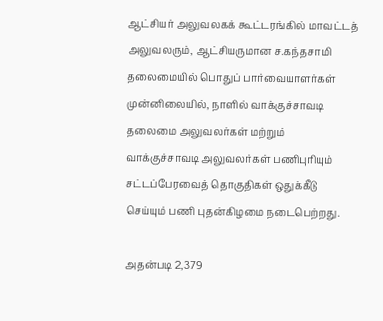ஆட்சியர் அலுவலகக் கூட்டரங்கில் மாவட்டத் அலுவலரும், ஆட்சியருமான ச.கந்தசாமி தலைமையில் பொதுப் பார்வையாளர்கள் முன்னிலையில், நாளில் வாக்குச்சாவடி தலைமை அலுவலர்கள் மற்றும் வாக்குச்சாவடி அலுவலர்கள் பணிபுரியும் சட்டப்பேரவைத் தொகுதிகள் ஒதுக்கீடு செய்யும் பணி புதன்கிழமை நடைபெற்றது.

அதன்படி 2,379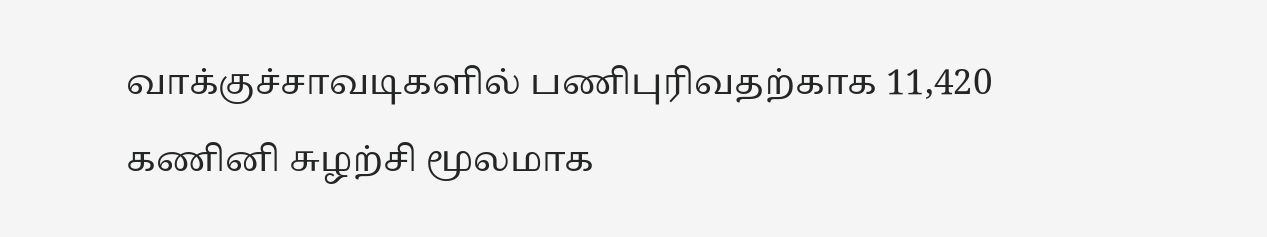வாக்குச்சாவடிகளில் பணிபுரிவதற்காக 11,420 கணினி சுழற்சி மூலமாக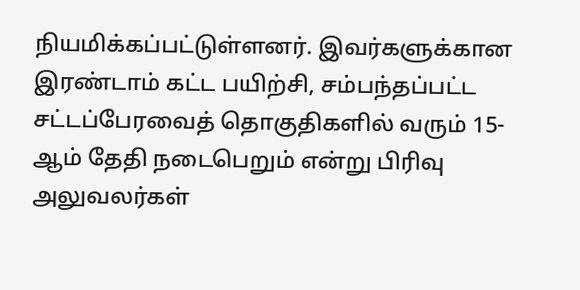நியமிக்கப்பட்டுள்ளனர். இவர்களுக்கான இரண்டாம் கட்ட பயிற்சி, சம்பந்தப்பட்ட சட்டப்பேரவைத் தொகுதிகளில் வரும் 15-ஆம் தேதி நடைபெறும் என்று பிரிவு அலுவலர்கள்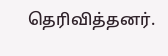தெரிவித்தனர்.